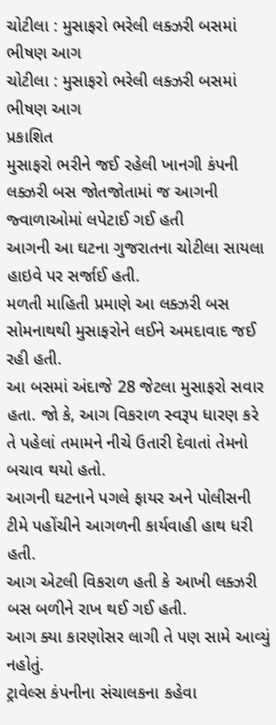ચોટીલા : મુસાફરો ભરેલી લક્ઝરી બસમાં ભીષણ આગ
ચોટીલા : મુસાફરો ભરેલી લક્ઝરી બસમાં ભીષણ આગ
પ્રકાશિત
મુસાફરો ભરીને જઈ રહેલી ખાનગી કંપની લક્ઝરી બસ જોતજોતામાં જ આગની જ્વાળાઓમાં લપેટાઈ ગઈ હતી
આગની આ ઘટના ગુજરાતના ચોટીલા સાયલા હાઇવે પર સર્જાઈ હતી.
મળતી માહિતી પ્રમાણે આ લક્ઝરી બસ સોમનાથથી મુસાફરોને લઈને અમદાવાદ જઈ રહી હતી.
આ બસમાં અંદાજે 28 જેટલા મુસાફરો સવાર હતા. જો કે, આગ વિકરાળ સ્વરૂપ ધારણ કરે તે પહેલાં તમામને નીચે ઉતારી દેવાતાં તેમનો બચાવ થયો હતો.
આગની ઘટનાને પગલે ફાયર અને પોલીસની ટીમે પહોંચીને આગળની કાર્યવાહી હાથ ધરી હતી.
આગ એટલી વિકરાળ હતી કે આખી લક્ઝરી બસ બળીને રાખ થઈ ગઈ હતી.
આગ ક્યા કારણોસર લાગી તે પણ સામે આવ્યું નહોતું.
ટ્રાવેલ્સ કંપનીના સંચાલકના કહેવા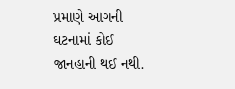પ્રમાણે આગની ઘટનામાં કોઈ જાનહાની થઈ નથી.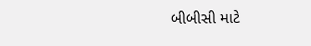બીબીસી માટે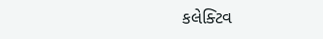કલેક્ટિવ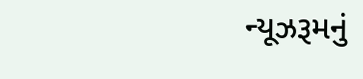ન્યૂઝરૂમનું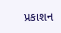પ્રકાશન